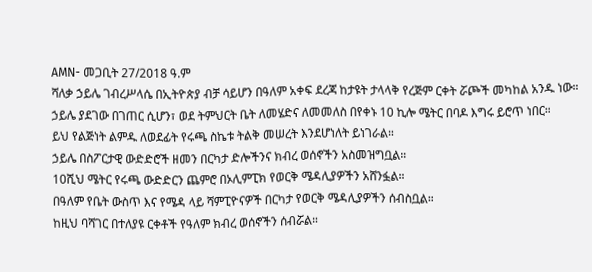AMN- መጋቢት 27/2018 ዓ.ም
ሻለቃ ኃይሌ ገብረሥላሴ በኢትዮጵያ ብቻ ሳይሆን በዓለም አቀፍ ደረጃ ከታዩት ታላላቅ የረጅም ርቀት ሯጮች መካከል አንዱ ነው።
ኃይሌ ያደገው በገጠር ሲሆን፣ ወደ ትምህርት ቤት ለመሄድና ለመመለስ በየቀኑ 10 ኪሎ ሜትር በባዶ እግሩ ይሮጥ ነበር።
ይህ የልጅነት ልምዱ ለወደፊት የሩጫ ስኬቱ ትልቅ መሠረት እንደሆነለት ይነገራል።
ኃይሌ በስፖርታዊ ውድድሮች ዘመን በርካታ ድሎችንና ክብረ ወሰኖችን አስመዝግቧል።
10ሺህ ሜትር የሩጫ ውድድርን ጨምሮ በኦሊምፒክ የወርቅ ሜዳሊያዎችን አሸንፏል።
በዓለም የቤት ውስጥ እና የሜዳ ላይ ሻምፒዮናዎች በርካታ የወርቅ ሜዳሊያዎችን ሰብስቧል።
ከዚህ ባሻገር በተለያዩ ርቀቶች የዓለም ክብረ ወሰኖችን ሰብሯል።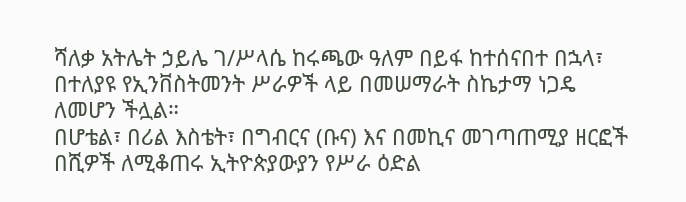ሻለቃ አትሌት ኃይሌ ገ/ሥላሴ ከሩጫው ዓለም በይፋ ከተሰናበተ በኋላ፣ በተለያዩ የኢንቨስትመንት ሥራዎች ላይ በመሠማራት ስኬታማ ነጋዴ ለመሆን ችሏል።
በሆቴል፣ በሪል እስቴት፣ በግብርና (ቡና) እና በመኪና መገጣጠሚያ ዘርፎች በሺዎች ለሚቆጠሩ ኢትዮጵያውያን የሥራ ዕድል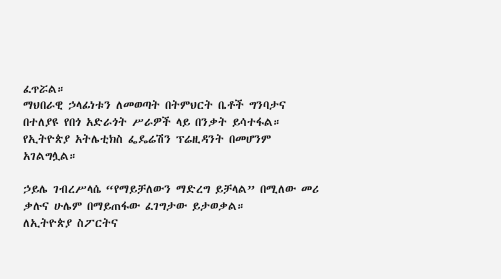ፈጥሯል።
ማህበራዊ ኃላፊነቱን ለመወጣት በትምህርት ቤቶች ግንባታና በተለያዩ የበጎ አድራጎት ሥራዎች ላይ በንቃት ይሳተፋል።
የኢትዮጵያ አትሌቲክስ ፌዴሬሽን ፕሬዚዳንት በመሆንም አገልግሏል።

ኃይሌ ገብረሥላሴ “የማይቻለውን ማድረግ ይቻላል” በሚለው መሪ ቃሉና ሁሌም በማይጠፋው ፈገግታው ይታወቃል።
ለኢትዮጵያ ስፖርትና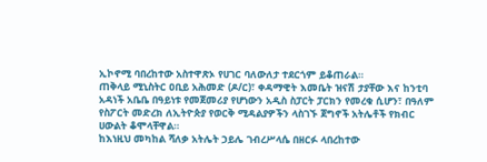ኢኮኖሚ ባበረከተው አስተዋጽኦ የሀገር ባለውለታ ተደርጎም ይቆጠራል።
ጠቅላይ ሚኒስትር ዐቢይ አሕመድ (ዶ/ር)፣ ቀዳማዊት እመቤት ዝናሽ ታያቸው እና ከንቲባ አዳነች አቤቤ በዓይነቱ የመጀመሪያ የሆነውን አዲስ ስፓርት ፓርክን የመረቁ ሲሆን፣ በዓለም የስፖርት መድረክ ለኢትዮጵያ የወርቅ ሚዳልያዎችን ላስገኙ ጀግኖች አትሌቶች የክብር ሀውልት ቆሞላቸዋል።
ከእነዚህ መካከል ሻለቃ አትሌት ኃይሌ ገብረሥላሴ በዘርፉ ላበረከተው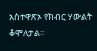አስተዋጽኦ የክብር ሃውልት ቆሞለታል።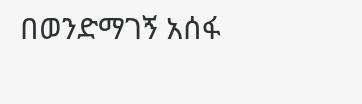በወንድማገኝ አሰፋ